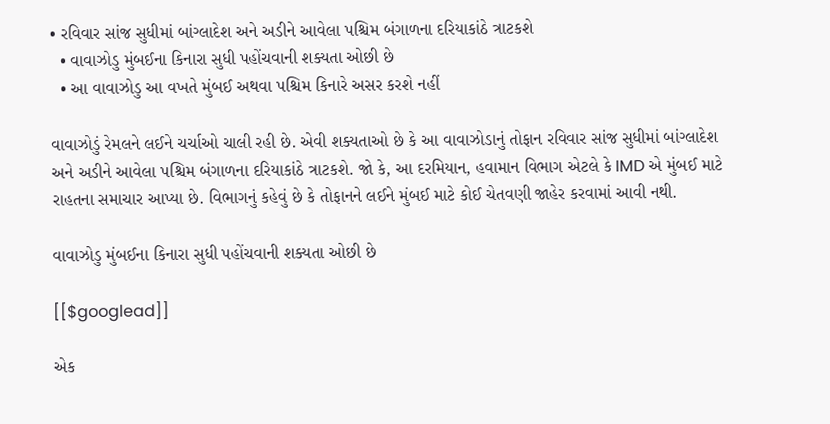• રવિવાર સાંજ સુધીમાં બાંગ્લાદેશ અને અડીને આવેલા પશ્ચિમ બંગાળના દરિયાકાંઠે ત્રાટકશે
  • વાવાઝોડુ મુંબઈના કિનારા સુધી પહોંચવાની શક્યતા ઓછી છે
  • આ વાવાઝોડુ આ વખતે મુંબઈ અથવા પશ્ચિમ કિનારે અસર કરશે નહીં

વાવાઝોડું રેમલને લઈને ચર્ચાઓ ચાલી રહી છે. એવી શક્યતાઓ છે કે આ વાવાઝોડાનું તોફાન રવિવાર સાંજ સુધીમાં બાંગ્લાદેશ અને અડીને આવેલા પશ્ચિમ બંગાળના દરિયાકાંઠે ત્રાટકશે. જો કે, આ દરમિયાન, હવામાન વિભાગ એટલે કે IMD એ મુંબઈ માટે રાહતના સમાચાર આપ્યા છે. વિભાગનું કહેવું છે કે તોફાનને લઈને મુંબઈ માટે કોઈ ચેતવણી જાહેર કરવામાં આવી નથી.

વાવાઝોડુ મુંબઈના કિનારા સુધી પહોંચવાની શક્યતા ઓછી છે

[[$googlead]]

એક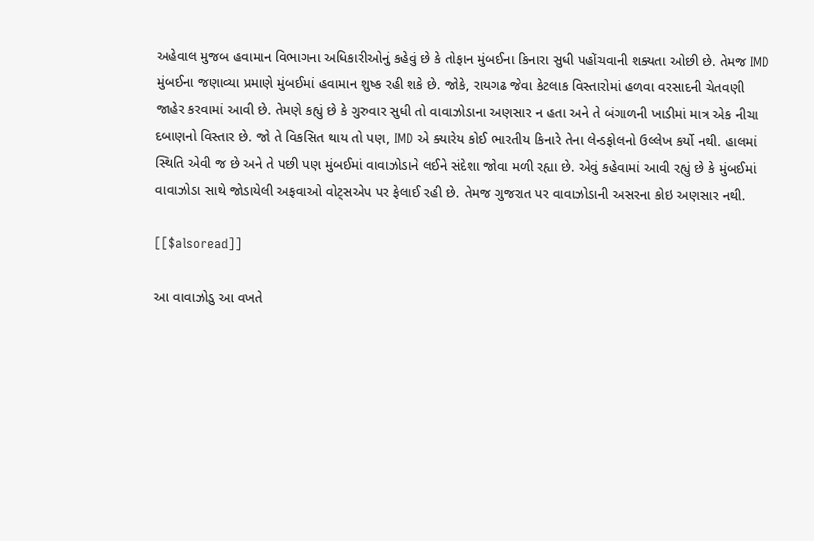અહેવાલ મુજબ હવામાન વિભાગના અધિકારીઓનું કહેવું છે કે તોફાન મુંબઈના કિનારા સુધી પહોંચવાની શક્યતા ઓછી છે. તેમજ IMD મુંબઈના જણાવ્યા પ્રમાણે મુંબઈમાં હવામાન શુષ્ક રહી શકે છે. જોકે, રાયગઢ જેવા કેટલાક વિસ્તારોમાં હળવા વરસાદની ચેતવણી જાહેર કરવામાં આવી છે. તેમણે કહ્યું છે કે ગુરુવાર સુધી તો વાવાઝોડાના અણસાર ન હતા અને તે બંગાળની ખાડીમાં માત્ર એક નીચા દબાણનો વિસ્તાર છે. જો તે વિકસિત થાય તો પણ, IMD એ ક્યારેય કોઈ ભારતીય કિનારે તેના લેન્ડફોલનો ઉલ્લેખ કર્યો નથી. હાલમાં સ્થિતિ એવી જ છે અને તે પછી પણ મુંબઈમાં વાવાઝોડાને લઈને સંદેશા જોવા મળી રહ્યા છે. એવું કહેવામાં આવી રહ્યું છે કે મુંબઈમાં વાવાઝોડા સાથે જોડાયેલી અફવાઓ વોટ્સએપ પર ફેલાઈ રહી છે. તેમજ ગુજરાત પર વાવાઝોડાની અસરના કોઇ અણસાર નથી.

[[$alsoread]]

આ વાવાઝોડુ આ વખતે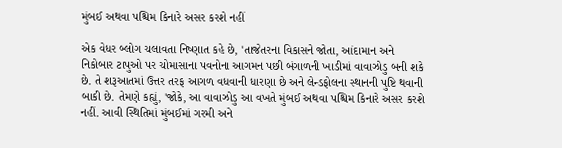મુંબઈ અથવા પશ્ચિમ કિનારે અસર કરશે નહીં

એક વેધર બ્લોગ ચલાવતા નિષ્ણાત કહે છે, 'તાજેતરના વિકાસને જોતા, આંદામાન અને નિકોબાર ટાપુઓ પર ચોમાસાના પવનોના આગમન પછી બંગાળની ખાડીમાં વાવાઝોડુ બની શકે છે. તે શરૂઆતમાં ઉત્તર તરફ આગળ વધવાની ધારણા છે અને લેન્ડફોલના સ્થાનની પુષ્ટિ થવાની બાકી છે. તેમણે કહ્યું, 'જોકે, આ વાવાઝોડુ આ વખતે મુંબઈ અથવા પશ્ચિમ કિનારે અસર કરશે નહીં. આવી સ્થિતિમાં મુંબઈમાં ગરમી અને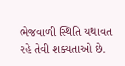ભેજવાળી સ્થિતિ યથાવત રહે તેવી શક્યતાઓ છે.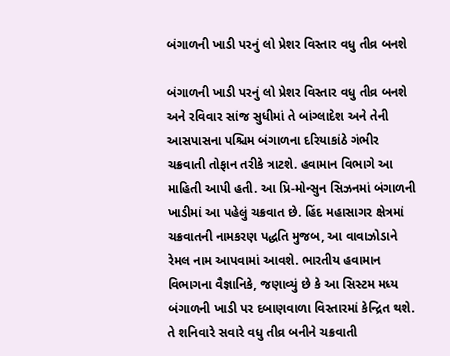બંગાળની ખાડી પરનું લો પ્રેશર વિસ્તાર વધુ તીવ્ર બનશે

બંગાળની ખાડી પરનું લો પ્રેશર વિસ્તાર વધુ તીવ્ર બનશે અને રવિવાર સાંજ સુધીમાં તે બાંગ્લાદેશ અને તેની આસપાસના પશ્ચિમ બંગાળના દરિયાકાંઠે ગંભીર ચક્રવાતી તોફાન તરીકે ત્રાટશે. હવામાન વિભાગે આ માહિતી આપી હતી. આ પ્રિ-મોન્સુન સિઝનમાં બંગાળની ખાડીમાં આ પહેલું ચક્રવાત છે. હિંદ મહાસાગર ક્ષેત્રમાં ચક્રવાતની નામકરણ પદ્ધતિ મુજબ, આ વાવાઝોડાને રેમલ નામ આપવામાં આવશે. ભારતીય હવામાન વિભાગના વૈજ્ઞાનિકે, જણાવ્યું છે કે આ સિસ્ટમ મધ્ય બંગાળની ખાડી પર દબાણવાળા વિસ્તારમાં કેન્દ્રિત થશે. તે શનિવારે સવારે વધુ તીવ્ર બનીને ચક્રવાતી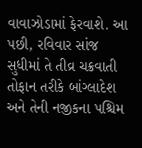વાવાઝોડામાં ફેરવાશે. આ પછી, રવિવાર સાંજ સુધીમાં તે તીવ્ર ચક્રવાતી તોફાન તરીકે બાંગ્લાદેશ અને તેની નજીકના પશ્ચિમ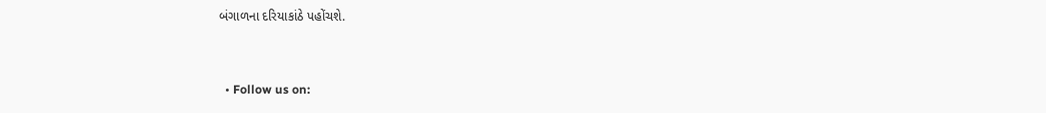બંગાળના દરિયાકાંઠે પહોંચશે.


  • Follow us on: